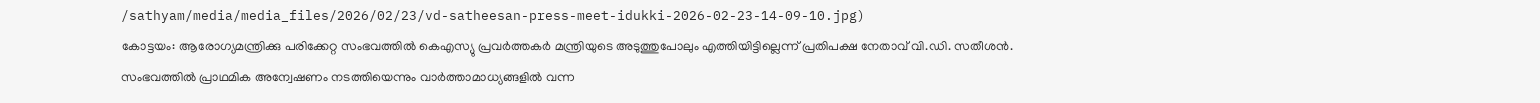/sathyam/media/media_files/2026/02/23/vd-satheesan-press-meet-idukki-2026-02-23-14-09-10.jpg)
കോട്ടയം: ആരോഗ്യമന്ത്രിക്കു പരിക്കേറ്റ സംഭവത്തിൽ കെഎസ്യു പ്രവർത്തകർ മന്ത്രിയുടെ അടുത്തുപോലും എത്തിയിട്ടില്ലെന്ന് പ്രതിപക്ഷ നേതാവ് വി.ഡി. സതീശൻ.
സംഭവത്തിൽ പ്രാഥമിക അന്വേഷണം നടത്തിയെന്നും വാർത്താമാധ്യങ്ങളിൽ വന്ന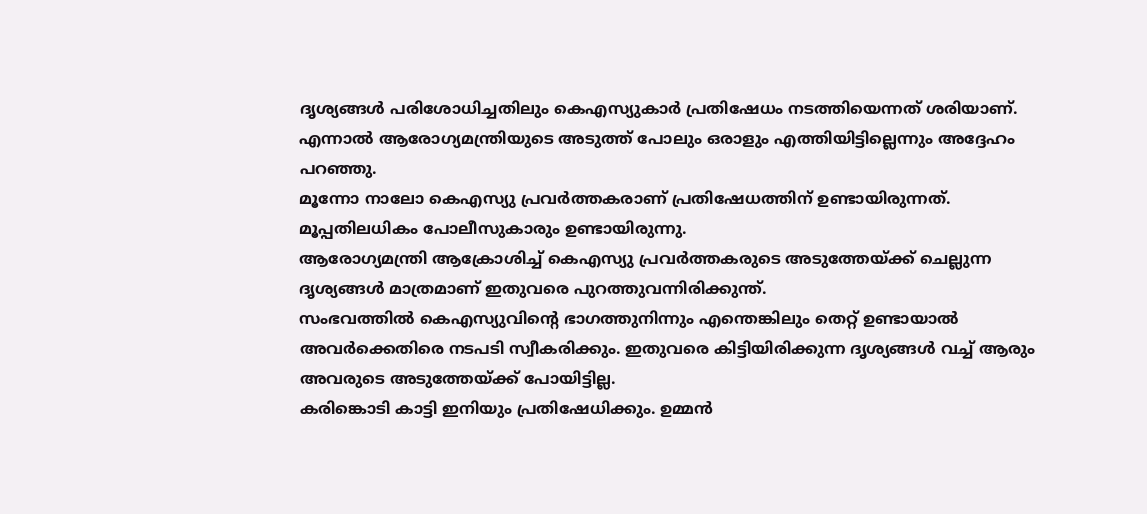ദൃശ്യങ്ങൾ പരിശോധിച്ചതിലും കെഎസ്യുകാർ പ്രതിഷേധം നടത്തിയെന്നത് ശരിയാണ്.
എന്നാൽ ആരോഗ്യമന്ത്രിയുടെ അടുത്ത് പോലും ഒരാളും എത്തിയിട്ടില്ലെന്നും അദ്ദേഹം പറഞ്ഞു.
മൂന്നോ നാലോ കെഎസ്യു പ്രവർത്തകരാണ് പ്രതിഷേധത്തിന് ഉണ്ടായിരുന്നത്. മൂപ്പതിലധികം പോലീസുകാരും ഉണ്ടായിരുന്നു.
ആരോഗ്യമന്ത്രി ആക്രോശിച്ച് കെഎസ്യു പ്രവർത്തകരുടെ അടുത്തേയ്ക്ക് ചെല്ലുന്ന ദൃശ്യങ്ങൾ മാത്രമാണ് ഇതുവരെ പുറത്തുവന്നിരിക്കുന്ത്.
സംഭവത്തിൽ കെഎസ്യുവിന്റെ ഭാഗത്തുനിന്നും എന്തെങ്കിലും തെറ്റ് ഉണ്ടായാൽ അവർക്കെതിരെ നടപടി സ്വീകരിക്കും. ഇതുവരെ കിട്ടിയിരിക്കുന്ന ദൃശ്യങ്ങൾ വച്ച് ആരും അവരുടെ അടുത്തേയ്ക്ക് പോയിട്ടില്ല.
കരിങ്കൊടി കാട്ടി ഇനിയും പ്രതിഷേധിക്കും. ഉമ്മൻ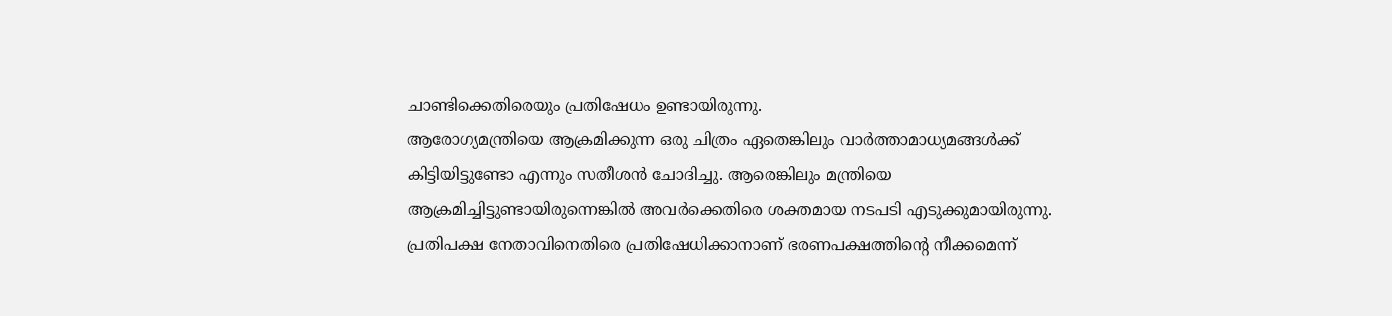ചാണ്ടിക്കെതിരെയും പ്രതിഷേധം ഉണ്ടായിരുന്നു.
ആരോഗ്യമന്ത്രിയെ ആക്രമിക്കുന്ന ഒരു ചിത്രം ഏതെങ്കിലും വാർത്താമാധ്യമങ്ങൾക്ക് കിട്ടിയിട്ടുണ്ടോ എന്നും സതീശൻ ചോദിച്ചു. ആരെങ്കിലും മന്ത്രിയെ ആക്രമിച്ചിട്ടുണ്ടായിരുന്നെങ്കിൽ അവർക്കെതിരെ ശക്തമായ നടപടി എടുക്കുമായിരുന്നു.
പ്രതിപക്ഷ നേതാവിനെതിരെ പ്രതിഷേധിക്കാനാണ് ഭരണപക്ഷത്തിന്റെ നീക്കമെന്ന്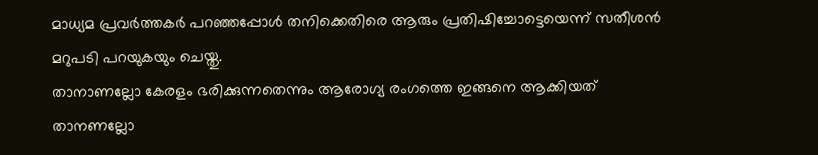മാധ്യമ പ്രവർത്തകർ പറഞ്ഞപ്പോൾ തനിക്കെതിരെ ആരും പ്രതിഷിച്ചോട്ടെയെന്ന് സതീശൻ മറുപടി പറയുകയും ചെയ്തു.
താനാണല്ലോ കേരളം ഭരിക്കുന്നതെന്നും ആരോഗ്യ രംഗത്തെ ഇങ്ങനെ ആക്കിയത് താനണല്ലോ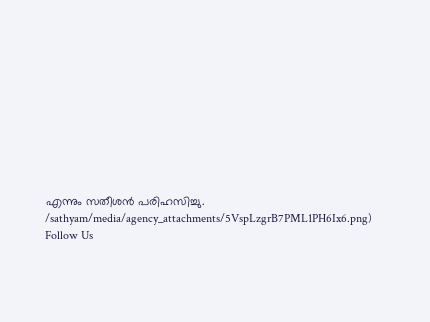എന്നും സതീശൻ പരിഹസിച്ചു.
/sathyam/media/agency_attachments/5VspLzgrB7PML1PH6Ix6.png)
Follow Us